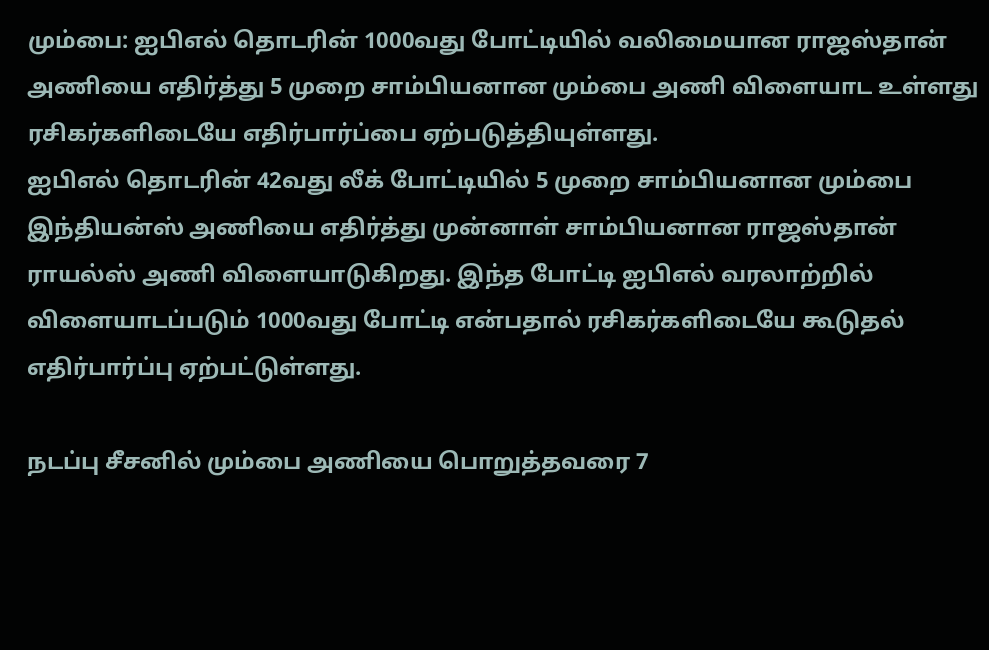மும்பை: ஐபிஎல் தொடரின் 1000வது போட்டியில் வலிமையான ராஜஸ்தான் அணியை எதிர்த்து 5 முறை சாம்பியனான மும்பை அணி விளையாட உள்ளது ரசிகர்களிடையே எதிர்பார்ப்பை ஏற்படுத்தியுள்ளது.
ஐபிஎல் தொடரின் 42வது லீக் போட்டியில் 5 முறை சாம்பியனான மும்பை இந்தியன்ஸ் அணியை எதிர்த்து முன்னாள் சாம்பியனான ராஜஸ்தான் ராயல்ஸ் அணி விளையாடுகிறது. இந்த போட்டி ஐபிஎல் வரலாற்றில் விளையாடப்படும் 1000வது போட்டி என்பதால் ரசிகர்களிடையே கூடுதல் எதிர்பார்ப்பு ஏற்பட்டுள்ளது.

நடப்பு சீசனில் மும்பை அணியை பொறுத்தவரை 7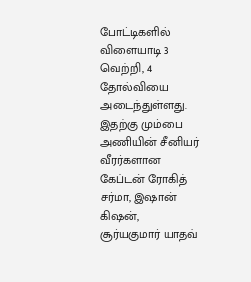போட்டிகளில் விளையாடி 3 வெற்றி, 4 தோல்வியை அடைந்துள்ளது. இதற்கு மும்பை அணியின் சீனியர் வீரர்களான கேப்டன் ரோகித் சர்மா, இஷான் கிஷன், சூர்யகுமார் யாதவ்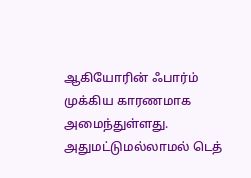ஆகியோரின் ஃபார்ம் முக்கிய காரணமாக அமைந்துள்ளது. அதுமட்டுமல்லாமல் டெத்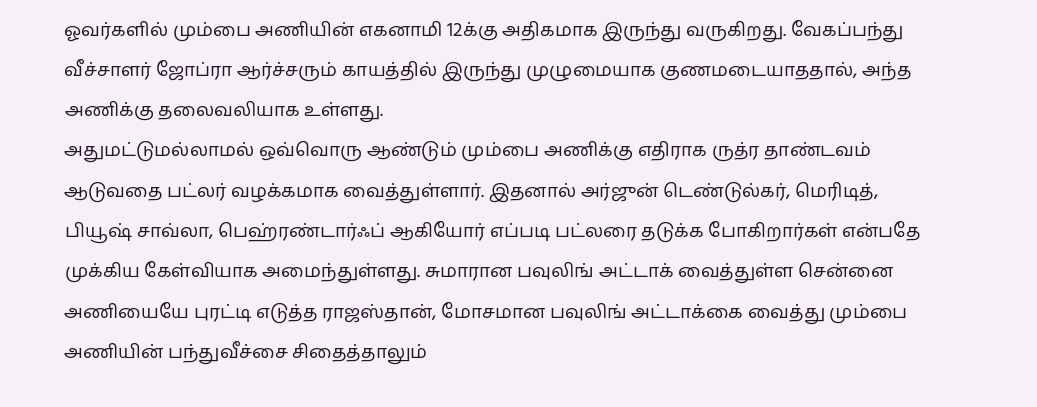ஓவர்களில் மும்பை அணியின் எகனாமி 12க்கு அதிகமாக இருந்து வருகிறது. வேகப்பந்து வீச்சாளர் ஜோப்ரா ஆர்ச்சரும் காயத்தில் இருந்து முழுமையாக குணமடையாததால், அந்த அணிக்கு தலைவலியாக உள்ளது.
அதுமட்டுமல்லாமல் ஒவ்வொரு ஆண்டும் மும்பை அணிக்கு எதிராக ருத்ர தாண்டவம் ஆடுவதை பட்லர் வழக்கமாக வைத்துள்ளார். இதனால் அர்ஜுன் டெண்டுல்கர், மெரிடித், பியூஷ் சாவ்லா, பெஹ்ரண்டார்ஃப் ஆகியோர் எப்படி பட்லரை தடுக்க போகிறார்கள் என்பதே முக்கிய கேள்வியாக அமைந்துள்ளது. சுமாரான பவுலிங் அட்டாக் வைத்துள்ள சென்னை அணியையே புரட்டி எடுத்த ராஜஸ்தான், மோசமான பவுலிங் அட்டாக்கை வைத்து மும்பை அணியின் பந்துவீச்சை சிதைத்தாலும்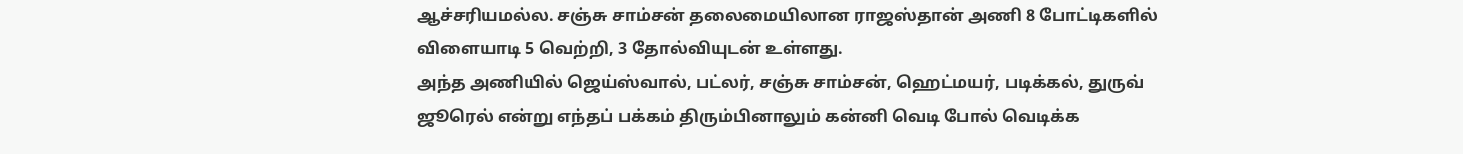ஆச்சரியமல்ல. சஞ்சு சாம்சன் தலைமையிலான ராஜஸ்தான் அணி 8 போட்டிகளில் விளையாடி 5 வெற்றி, 3 தோல்வியுடன் உள்ளது.
அந்த அணியில் ஜெய்ஸ்வால், பட்லர், சஞ்சு சாம்சன், ஹெட்மயர், படிக்கல், துருவ் ஜூரெல் என்று எந்தப் பக்கம் திரும்பினாலும் கன்னி வெடி போல் வெடிக்க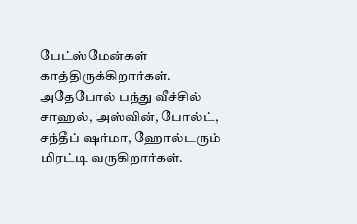பேட்ஸ்மேன்கள் காத்திருக்கிறார்கள். அதேபோல் பந்து வீச்சில் சாஹல், அஸ்வின், போல்ட், சந்தீப் ஷர்மா, ஹோல்டரும் மிரட்டி வருகிறார்கள்.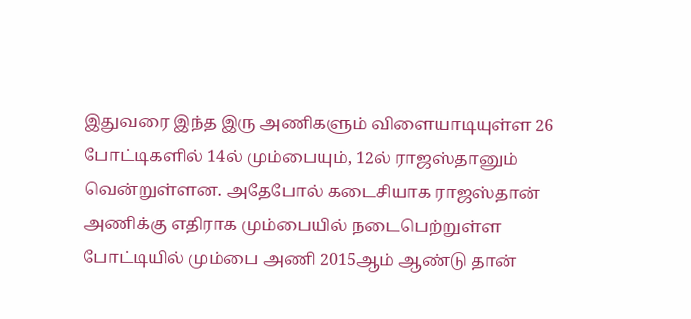இதுவரை இந்த இரு அணிகளும் விளையாடியுள்ள 26 போட்டிகளில் 14ல் மும்பையும், 12ல் ராஜஸ்தானும் வென்றுள்ளன. அதேபோல் கடைசியாக ராஜஸ்தான் அணிக்கு எதிராக மும்பையில் நடைபெற்றுள்ள போட்டியில் மும்பை அணி 2015ஆம் ஆண்டு தான்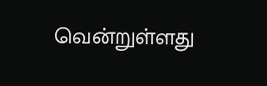வென்றுள்ளது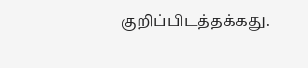குறிப்பிடத்தக்கது.